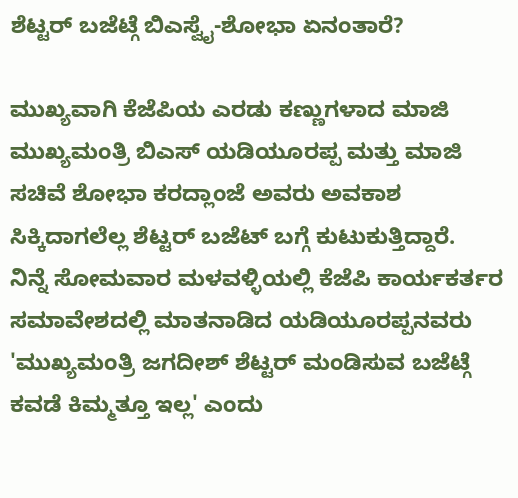ಶೆಟ್ಟರ್ ಬಜೆಟ್ಗೆ ಬಿಎಸ್ವೈ-ಶೋಭಾ ಏನಂತಾರೆ?

ಮುಖ್ಯವಾಗಿ ಕೆಜೆಪಿಯ ಎರಡು ಕಣ್ಣುಗಳಾದ ಮಾಜಿ ಮುಖ್ಯಮಂತ್ರಿ ಬಿಎಸ್ ಯಡಿಯೂರಪ್ಪ ಮತ್ತು ಮಾಜಿ ಸಚಿವೆ ಶೋಭಾ ಕರದ್ಲಾಂಜೆ ಅವರು ಅವಕಾಶ ಸಿಕ್ಕಿದಾಗಲೆಲ್ಲ ಶೆಟ್ಟರ್ ಬಜೆಟ್ ಬಗ್ಗೆ ಕುಟುಕುತ್ತಿದ್ದಾರೆ.
ನಿನ್ನೆ ಸೋಮವಾರ ಮಳವಳ್ಳಿಯಲ್ಲಿ ಕೆಜೆಪಿ ಕಾರ್ಯಕರ್ತರ ಸಮಾವೇಶದಲ್ಲಿ ಮಾತನಾಡಿದ ಯಡಿಯೂರಪ್ಪನವರು 'ಮುಖ್ಯಮಂತ್ರಿ ಜಗದೀಶ್ ಶೆಟ್ಟರ್ ಮಂಡಿಸುವ ಬಜೆಟ್ಗೆ ಕವಡೆ ಕಿಮ್ಮತ್ತೂ ಇಲ್ಲ' ಎಂದು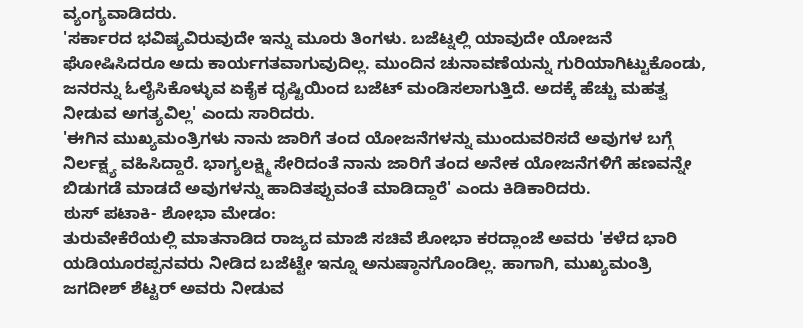ವ್ಯಂಗ್ಯವಾಡಿದರು.
'ಸರ್ಕಾರದ ಭವಿಷ್ಯವಿರುವುದೇ ಇನ್ನು ಮೂರು ತಿಂಗಳು. ಬಜೆಟ್ನಲ್ಲಿ ಯಾವುದೇ ಯೋಜನೆ ಘೋಷಿಸಿದರೂ ಅದು ಕಾರ್ಯಗತವಾಗುವುದಿಲ್ಲ. ಮುಂದಿನ ಚುನಾವಣೆಯನ್ನು ಗುರಿಯಾಗಿಟ್ಟುಕೊಂಡು, ಜನರನ್ನು ಓಲೈಸಿಕೊಳ್ಳುವ ಏಕೈಕ ದೃಷ್ಟಿಯಿಂದ ಬಜೆಟ್ ಮಂಡಿಸಲಾಗುತ್ತಿದೆ. ಅದಕ್ಕೆ ಹೆಚ್ಚು ಮಹತ್ವ ನೀಡುವ ಅಗತ್ಯವಿಲ್ಲ' ಎಂದು ಸಾರಿದರು.
'ಈಗಿನ ಮುಖ್ಯಮಂತ್ರಿಗಳು ನಾನು ಜಾರಿಗೆ ತಂದ ಯೋಜನೆಗಳನ್ನು ಮುಂದುವರಿಸದೆ ಅವುಗಳ ಬಗ್ಗೆ ನಿರ್ಲಕ್ಷ್ಯ ವಹಿಸಿದ್ದಾರೆ. ಭಾಗ್ಯಲಕ್ಷ್ಮಿ ಸೇರಿದಂತೆ ನಾನು ಜಾರಿಗೆ ತಂದ ಅನೇಕ ಯೋಜನೆಗಳಿಗೆ ಹಣವನ್ನೇ ಬಿಡುಗಡೆ ಮಾಡದೆ ಅವುಗಳನ್ನು ಹಾದಿತಪ್ಪುವಂತೆ ಮಾಡಿದ್ದಾರೆ' ಎಂದು ಕಿಡಿಕಾರಿದರು.
ಠುಸ್ ಪಟಾಕಿ- ಶೋಭಾ ಮೇಡಂ:
ತುರುವೇಕೆರೆಯಲ್ಲಿ ಮಾತನಾಡಿದ ರಾಜ್ಯದ ಮಾಜಿ ಸಚಿವೆ ಶೋಭಾ ಕರದ್ಲಾಂಜೆ ಅವರು 'ಕಳೆದ ಭಾರಿ ಯಡಿಯೂರಪ್ಪನವರು ನೀಡಿದ ಬಜೆಟ್ಟೇ ಇನ್ನೂ ಅನುಷ್ಠಾನಗೊಂಡಿಲ್ಲ. ಹಾಗಾಗಿ, ಮುಖ್ಯಮಂತ್ರಿ ಜಗದೀಶ್ ಶೆಟ್ಟರ್ ಅವರು ನೀಡುವ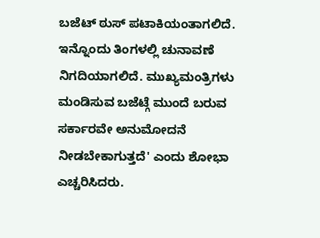ಬಜೆಟ್ ಠುಸ್ ಪಟಾಕಿಯಂತಾಗಲಿದೆ. ಇನ್ನೊಂದು ತಿಂಗಳಲ್ಲಿ ಚುನಾವಣೆ ನಿಗದಿಯಾಗಲಿದೆ. ಮುಖ್ಯಮಂತ್ರಿಗಳು ಮಂಡಿಸುವ ಬಜೆಟ್ಗೆ ಮುಂದೆ ಬರುವ ಸರ್ಕಾರವೇ ಅನುಮೋದನೆ ನೀಡಬೇಕಾಗುತ್ತದೆ' ಎಂದು ಶೋಭಾ ಎಚ್ಚರಿಸಿದರು.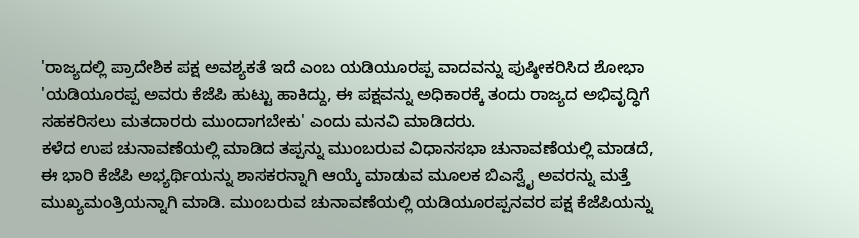'ರಾಜ್ಯದಲ್ಲಿ ಪ್ರಾದೇಶಿಕ ಪಕ್ಷ ಅವಶ್ಯಕತೆ ಇದೆ ಎಂಬ ಯಡಿಯೂರಪ್ಪ ವಾದವನ್ನು ಪುಷ್ಠೀಕರಿಸಿದ ಶೋಭಾ 'ಯಡಿಯೂರಪ್ಪ ಅವರು ಕೆಜೆಪಿ ಹುಟ್ಟು ಹಾಕಿದ್ದು, ಈ ಪಕ್ಷವನ್ನು ಅಧಿಕಾರಕ್ಕೆ ತಂದು ರಾಜ್ಯದ ಅಭಿವೃದ್ಧಿಗೆ ಸಹಕರಿಸಲು ಮತದಾರರು ಮುಂದಾಗಬೇಕು' ಎಂದು ಮನವಿ ಮಾಡಿದರು.
ಕಳೆದ ಉಪ ಚುನಾವಣೆಯಲ್ಲಿ ಮಾಡಿದ ತಪ್ಪನ್ನು ಮುಂಬರುವ ವಿಧಾನಸಭಾ ಚುನಾವಣೆಯಲ್ಲಿ ಮಾಡದೆ, ಈ ಭಾರಿ ಕೆಜೆಪಿ ಅಭ್ಯರ್ಥಿಯನ್ನು ಶಾಸಕರನ್ನಾಗಿ ಆಯ್ಕೆ ಮಾಡುವ ಮೂಲಕ ಬಿಎಸ್ವೈ ಅವರನ್ನು ಮತ್ತೆ ಮುಖ್ಯಮಂತ್ರಿಯನ್ನಾಗಿ ಮಾಡಿ. ಮುಂಬರುವ ಚುನಾವಣೆಯಲ್ಲಿ ಯಡಿಯೂರಪ್ಪನವರ ಪಕ್ಷ ಕೆಜೆಪಿಯನ್ನು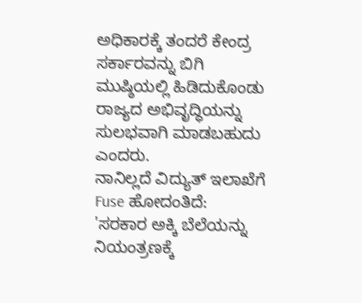ಅಧಿಕಾರಕ್ಕೆ ತಂದರೆ ಕೇಂದ್ರ ಸರ್ಕಾರವನ್ನು ಬಿಗಿ ಮುಷ್ಠಿಯಲ್ಲಿ ಹಿಡಿದುಕೊಂಡು ರಾಜ್ಯದ ಅಭಿವೃದ್ಧಿಯನ್ನು ಸುಲಭವಾಗಿ ಮಾಡಬಹುದು ಎಂದರು.
ನಾನಿಲ್ಲದೆ ವಿದ್ಯುತ್ ಇಲಾಖೆಗೆ Fuse ಹೋದಂತಿದೆ:
'ಸರಕಾರ ಅಕ್ಕಿ ಬೆಲೆಯನ್ನು ನಿಯಂತ್ರಣಕ್ಕೆ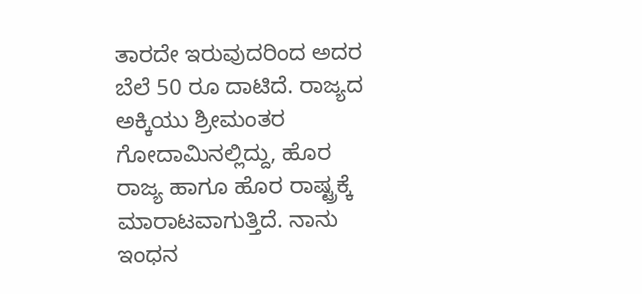ತಾರದೇ ಇರುವುದರಿಂದ ಅದರ ಬೆಲೆ 50 ರೂ ದಾಟಿದೆ. ರಾಜ್ಯದ ಅಕ್ಕಿಯು ಶ್ರೀಮಂತರ ಗೋದಾಮಿನಲ್ಲಿದ್ದು, ಹೊರ ರಾಜ್ಯ ಹಾಗೂ ಹೊರ ರಾಷ್ಟ್ರಕ್ಕೆ ಮಾರಾಟವಾಗುತ್ತಿದೆ. ನಾನು ಇಂಧನ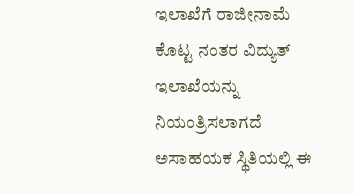ಇಲಾಖೆಗೆ ರಾಜೀನಾಮೆ ಕೊಟ್ಟ ನಂತರ ವಿದ್ಯುತ್ ಇಲಾಖೆಯನ್ನು ನಿಯಂತ್ರಿಸಲಾಗದೆ ಅಸಾಹಯಕ ಸ್ಥಿತಿಯಲ್ಲಿ ಈ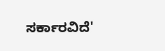ಸರ್ಕಾರವಿದೆ'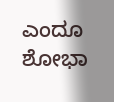ಎಂದೂ ಶೋಭಾ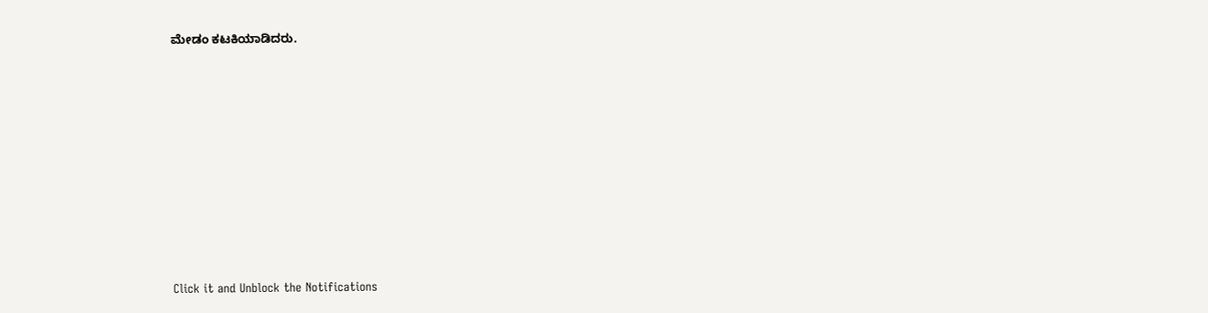ಮೇಡಂ ಕಟಕಿಯಾಡಿದರು.












Click it and Unblock the Notifications